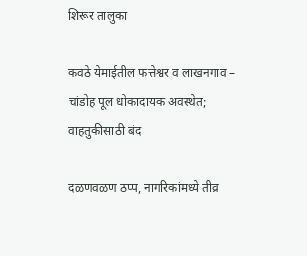शिरूर तालुका

कवठे येमाईतील फत्तेश्वर व लाखनगाव – चांडोह पूल धोकादायक अवस्थेत; वाहतुकीसाठी बंद

दळणवळण ठप्प, नागरिकांमध्ये तीव्र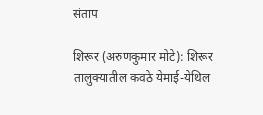संताप

शिरूर (अरुणकुमार मोटे): शिरूर तालुक्यातील कवठे येमाई-येथिल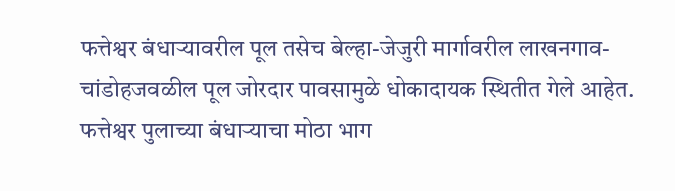फत्तेश्वर बंधाऱ्यावरील पूल तसेच बेल्हा-जेजुरी मार्गावरील लाखनगाव-चांडोहजवळील पूल जोरदार पावसामुळे धोकादायक स्थितीत गेले आहेत. फत्तेश्वर पुलाच्या बंधाऱ्याचा मोठा भाग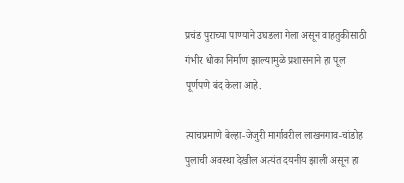प्रचंड पुराच्या पाण्याने उघडला गेला असून वाहतुकीसाठी गंभीर धोका निर्माण झाल्यामुळे प्रशासनाने हा पूल पूर्णपणे बंद केला आहे.

त्याचप्रमाणे बेल्हा-जेजुरी मार्गावरील लाखनगाव-चांडोह पुलाची अवस्था देखील अत्यंत दयनीय झाली असून हा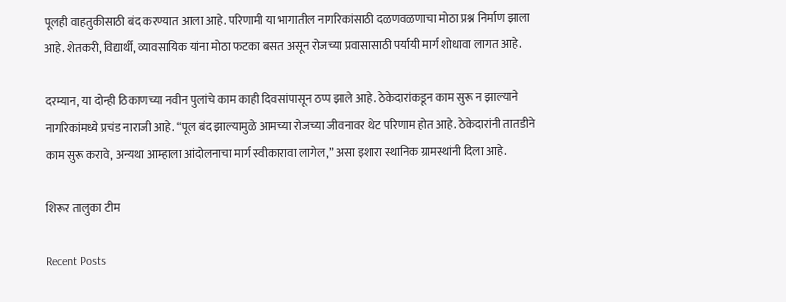पूलही वाहतुकीसाठी बंद करण्यात आला आहे. परिणामी या भागातील नागरिकांसाठी दळणवळणाचा मोठा प्रश्न निर्माण झाला आहे. शेतकरी, विद्यार्थी, व्यावसायिक यांना मोठा फटका बसत असून रोजच्या प्रवासासाठी पर्यायी मार्ग शोधावा लागत आहे.

दरम्यान, या दोन्ही ठिकाणच्या नवीन पुलांचे काम काही दिवसांपासून ठप्प झाले आहे. ठेकेदारांकडून काम सुरू न झाल्याने नागरिकांमध्ये प्रचंड नाराजी आहे. “पूल बंद झाल्यामुळे आमच्या रोजच्या जीवनावर थेट परिणाम होत आहे. ठेकेदारांनी तातडीने काम सुरू करावे, अन्यथा आम्हाला आंदोलनाचा मार्ग स्वीकारावा लागेल,” असा इशारा स्थानिक ग्रामस्थांनी दिला आहे.

शिरूर तालुका टीम

Recent Posts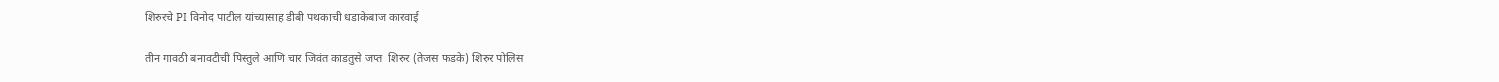शिरुरचे PI विनोद पाटील यांच्यासाह डीबी पथकाची धडाकेबाज कारवाई

तीन गावठी बनावटीची पिस्तुले आणि चार जिवंत काडतुसे जप्त  शिरुर (तेजस फडके) शिरुर पोलिस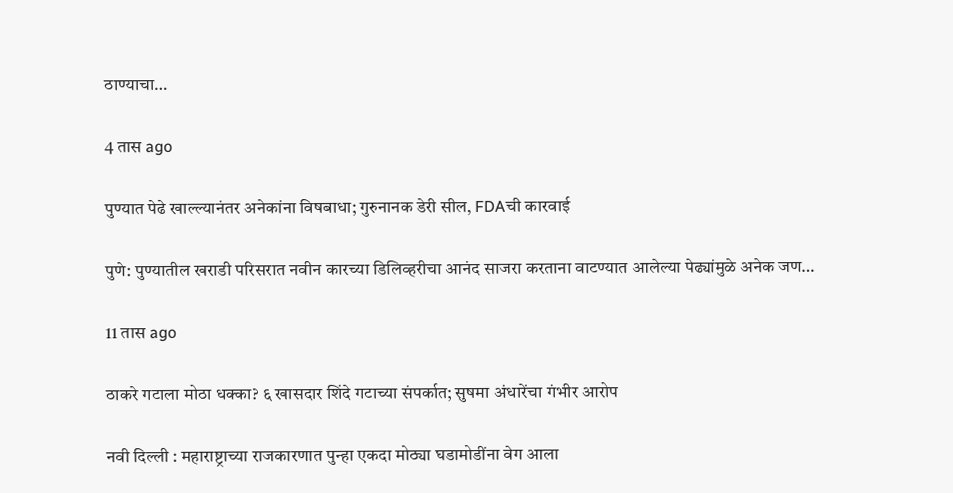ठाण्याचा…

4 तास ago

पुण्यात पेढे खाल्ल्यानंतर अनेकांना विषबाधा; गुरुनानक डेरी सील, FDAची कारवाई

पुणे: पुण्यातील खराडी परिसरात नवीन कारच्या डिलिव्हरीचा आनंद साजरा करताना वाटण्यात आलेल्या पेढ्यांमुळे अनेक जण…

11 तास ago

ठाकरे गटाला मोठा धक्का? ६ खासदार शिंदे गटाच्या संपर्कात; सुषमा अंधारेंचा गंभीर आरोप

नवी दिल्ली : महाराष्ट्राच्या राजकारणात पुन्हा एकदा मोठ्या घडामोडींना वेग आला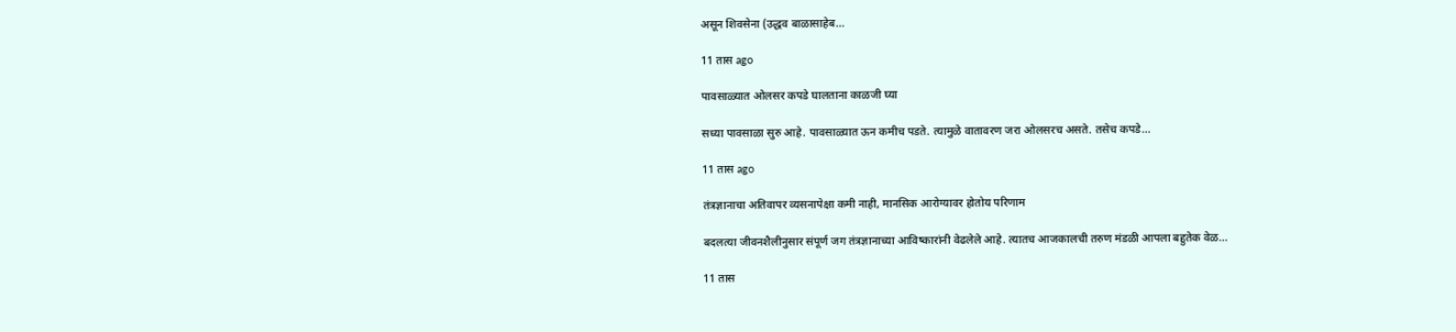असून शिवसेना (उद्धव बाळासाहेब…

11 तास ago

पावसाळ्यात ओलसर कपडे घालताना काळजी घ्या

सध्या पावसाळा सुरु आहे. पावसाळ्यात ऊन कमीच पडते. त्यामुळे वातावरण जरा ओलसरच असते. तसेच कपडे…

11 तास ago

तंत्रज्ञानाचा अतिवापर व्यसनापेक्षा कमी नाही, मानसिक आरोग्यावर होतोय परिणाम

बदलत्या जीवनशैलीनुसार संपूर्ण जग तंत्रज्ञानाच्या आविष्कारांनी वेढलेले आहे. त्यातच आजकालची तरुण मंडळी आपला बहुतेक वेळ…

11 तास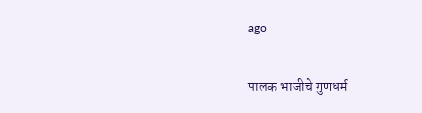ago

पालक भाजीचे गुणधर्म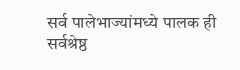सर्व पालेभाज्यांमध्ये पालक ही सर्वश्रेष्ठ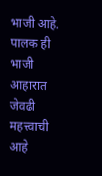भाजी आहे. पालक ही भाजी आहारात जेवढी महत्त्वाची आहे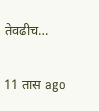तेवढीच…

11 तास ago